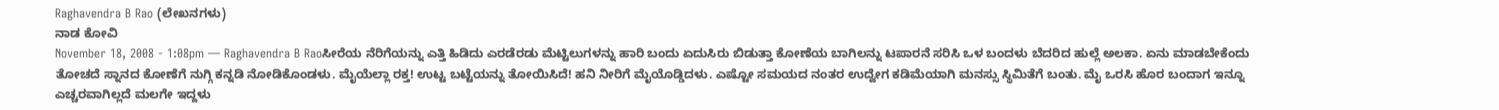Raghavendra B Rao (ಲೇಖನಗಳು)
ನಾಡ ಕೋವಿ
November 18, 2008 - 1:08pm — Raghavendra B Raoಸೀರೆಯ ನೆರಿಗೆಯನ್ನು ಎತ್ತಿ ಹಿಡಿದು ಎರಡೆರಡು ಮೆಟ್ಟಿಲುಗಳನ್ನು ಹಾರಿ ಬಂದು ಏದುಸಿರು ಬಿಡುತ್ತಾ ಕೋಣೆಯ ಬಾಗಿಲನ್ನು ಟಪಾರನೆ ಸರಿಸಿ ಒಳ ಬಂದಳು ಬೆದರಿದ ಹುಲ್ಲೆ ಅಲಕಾ. ಏನು ಮಾಡಬೇಕೆಂದು ತೋಚದೆ ಸ್ನಾನದ ಕೋಣೆಗೆ ನುಗ್ಗಿ ಕನ್ನಡಿ ನೋಡಿಕೊಂಡಳು. ಮೈಯೆಲ್ಲಾ ರಕ್ತ! ಉಟ್ಟ ಬಟ್ಟೆಯನ್ನು ತೋಯಿಸಿದೆ! ಹನಿ ನೀರಿಗೆ ಮೈಯೊಡ್ಡಿದಳು. ಎಷ್ಟೋ ಸಮಯದ ನಂತರ ಉದ್ವೇಗ ಕಡಿಮೆಯಾಗಿ ಮನಸ್ಸು ಸ್ಥಿಮಿತೆಗೆ ಬಂತು. ಮೈ ಒರಸಿ ಹೊರ ಬಂದಾಗ ಇನ್ನೂ ಎಚ್ಚರವಾಗಿಲ್ಲದೆ ಮಲಗೇ ಇದ್ದಳು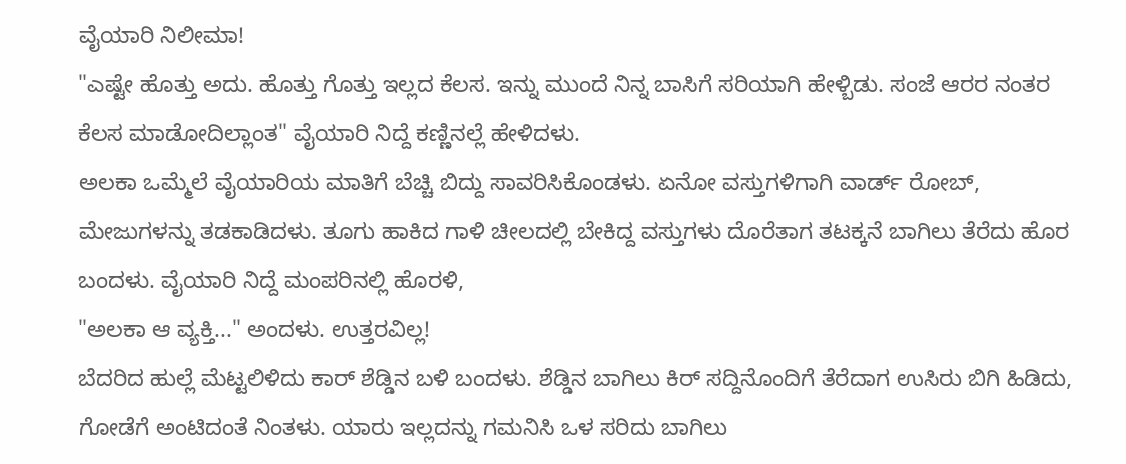ವೈಯಾರಿ ನಿಲೀಮಾ!
"ಎಷ್ಟೇ ಹೊತ್ತು ಅದು. ಹೊತ್ತು ಗೊತ್ತು ಇಲ್ಲದ ಕೆಲಸ. ಇನ್ನು ಮುಂದೆ ನಿನ್ನ ಬಾಸಿಗೆ ಸರಿಯಾಗಿ ಹೇಳ್ಬಿಡು. ಸಂಜೆ ಆರರ ನಂತರ ಕೆಲಸ ಮಾಡೋದಿಲ್ಲಾಂತ" ವೈಯಾರಿ ನಿದ್ದೆ ಕಣ್ಣಿನಲ್ಲೆ ಹೇಳಿದಳು.
ಅಲಕಾ ಒಮ್ಮೆಲೆ ವೈಯಾರಿಯ ಮಾತಿಗೆ ಬೆಚ್ಚಿ ಬಿದ್ದು ಸಾವರಿಸಿಕೊಂಡಳು. ಏನೋ ವಸ್ತುಗಳಿಗಾಗಿ ವಾರ್ಡ್ ರೋಬ್, ಮೇಜುಗಳನ್ನು ತಡಕಾಡಿದಳು. ತೂಗು ಹಾಕಿದ ಗಾಳಿ ಚೀಲದಲ್ಲಿ ಬೇಕಿದ್ದ ವಸ್ತುಗಳು ದೊರೆತಾಗ ತಟಕ್ಕನೆ ಬಾಗಿಲು ತೆರೆದು ಹೊರ ಬಂದಳು. ವೈಯಾರಿ ನಿದ್ದೆ ಮಂಪರಿನಲ್ಲಿ ಹೊರಳಿ,
"ಅಲಕಾ ಆ ವ್ಯಕ್ತಿ..." ಅಂದಳು. ಉತ್ತರವಿಲ್ಲ!
ಬೆದರಿದ ಹುಲ್ಲೆ ಮೆಟ್ಟಲಿಳಿದು ಕಾರ್ ಶೆಡ್ಡಿನ ಬಳಿ ಬಂದಳು. ಶೆಡ್ಡಿನ ಬಾಗಿಲು ಕಿರ್ ಸದ್ದಿನೊಂದಿಗೆ ತೆರೆದಾಗ ಉಸಿರು ಬಿಗಿ ಹಿಡಿದು, ಗೋಡೆಗೆ ಅಂಟಿದಂತೆ ನಿಂತಳು. ಯಾರು ಇಲ್ಲದನ್ನು ಗಮನಿಸಿ ಒಳ ಸರಿದು ಬಾಗಿಲು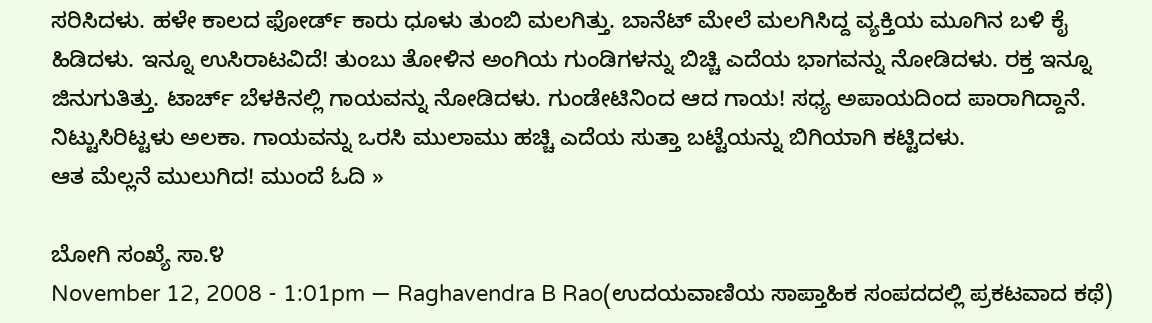ಸರಿಸಿದಳು. ಹಳೇ ಕಾಲದ ಫೋರ್ಡ್ ಕಾರು ಧೂಳು ತುಂಬಿ ಮಲಗಿತ್ತು. ಬಾನೆಟ್ ಮೇಲೆ ಮಲಗಿಸಿದ್ದ ವ್ಯಕ್ತಿಯ ಮೂಗಿನ ಬಳಿ ಕೈ ಹಿಡಿದಳು. ಇನ್ನೂ ಉಸಿರಾಟವಿದೆ! ತುಂಬು ತೋಳಿನ ಅಂಗಿಯ ಗುಂಡಿಗಳನ್ನು ಬಿಚ್ಚಿ ಎದೆಯ ಭಾಗವನ್ನು ನೋಡಿದಳು. ರಕ್ತ ಇನ್ನೂ ಜಿನುಗುತಿತ್ತು. ಟಾರ್ಚ್ ಬೆಳಕಿನಲ್ಲಿ ಗಾಯವನ್ನು ನೋಡಿದಳು. ಗುಂಡೇಟಿನಿಂದ ಆದ ಗಾಯ! ಸಧ್ಯ ಅಪಾಯದಿಂದ ಪಾರಾಗಿದ್ದಾನೆ. ನಿಟ್ಟುಸಿರಿಟ್ಟಳು ಅಲಕಾ. ಗಾಯವನ್ನು ಒರಸಿ ಮುಲಾಮು ಹಚ್ಚಿ ಎದೆಯ ಸುತ್ತಾ ಬಟ್ಟೆಯನ್ನು ಬಿಗಿಯಾಗಿ ಕಟ್ಟಿದಳು.
ಆತ ಮೆಲ್ಲನೆ ಮುಲುಗಿದ! ಮುಂದೆ ಓದಿ »

ಬೋಗಿ ಸಂಖ್ಯೆ ಸಾ.೪
November 12, 2008 - 1:01pm — Raghavendra B Rao(ಉದಯವಾಣಿಯ ಸಾಪ್ತಾಹಿಕ ಸಂಪದದಲ್ಲಿ ಪ್ರಕಟವಾದ ಕಥೆ)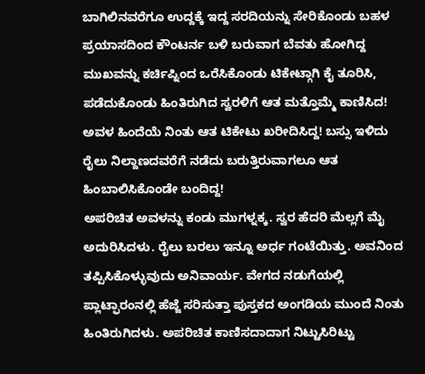ಬಾಗಿಲಿನವರೆಗೂ ಉದ್ದಕ್ಕೆ ಇದ್ದ ಸರದಿಯನ್ನು ಸೇರಿಕೊಂಡು ಬಹಳ ಪ್ರಯಾಸದಿಂದ ಕೌಂಟರ್ನ ಬಳಿ ಬರುವಾಗ ಬೆವತು ಹೋಗಿದ್ದ ಮುಖವನ್ನು ಕರ್ಚಿಪ್ನಿಂದ ಒರೆಸಿಕೊಂಡು ಟಿಕೇಟ್ಗಾಗಿ ಕೈ ತೂರಿಸಿ, ಪಡೆದುಕೊಂಡು ಹಿಂತಿರುಗಿದ ಸ್ವರಳಿಗೆ ಆತ ಮತ್ತೊಮ್ಮೆ ಕಾಣಿಸಿದ!
ಅವಳ ಹಿಂದೆಯೆ ನಿಂತು ಆತ ಟಿಕೇಟು ಖರೀದಿಸಿದ್ದ! ಬಸ್ಸು ಇಳಿದು ರೈಲು ನಿಲ್ದಾಣದವರೆಗೆ ನಡೆದು ಬರುತ್ತಿರುವಾಗಲೂ ಆತ ಹಿಂಬಾಲಿಸಿಕೊಂಡೇ ಬಂದಿದ್ದ!
ಅಪರಿಚಿತ ಅವಳನ್ನು ಕಂಡು ಮುಗಳ್ನಕ್ಕ. ಸ್ವರ ಹೆದರಿ ಮೆಲ್ಲಗೆ ಮೈ ಅದುರಿಸಿದಳು. ರೈಲು ಬರಲು ಇನ್ನೂ ಅರ್ಧ ಗಂಟೆಯಿತ್ತು. ಅವನಿಂದ ತಪ್ಪಿಸಿಕೊಳ್ಳುವುದು ಅನಿವಾರ್ಯ. ವೇಗದ ನಡುಗೆಯಲ್ಲಿ ಪ್ಲಾಟ್ಫಾರಂನಲ್ಲಿ ಹೆಜ್ಜೆ ಸರಿಸುತ್ತಾ ಪುಸ್ತಕದ ಅಂಗಡಿಯ ಮುಂದೆ ನಿಂತು ಹಿಂತಿರುಗಿದಳು. ಅಪರಿಚಿತ ಕಾಣಿಸದಾದಾಗ ನಿಟ್ಟುಸಿರಿಟ್ಟು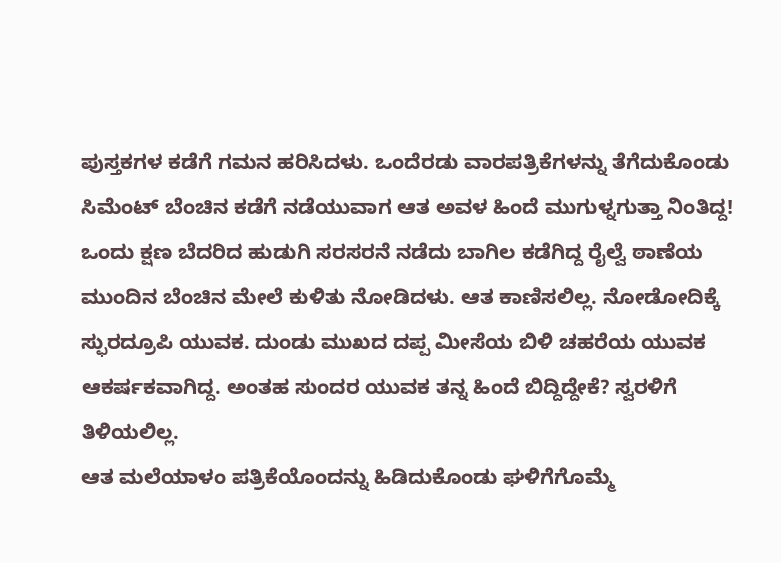ಪುಸ್ತಕಗಳ ಕಡೆಗೆ ಗಮನ ಹರಿಸಿದಳು. ಒಂದೆರಡು ವಾರಪತ್ರಿಕೆಗಳನ್ನು ತೆಗೆದುಕೊಂಡು ಸಿಮೆಂಟ್ ಬೆಂಚಿನ ಕಡೆಗೆ ನಡೆಯುವಾಗ ಆತ ಅವಳ ಹಿಂದೆ ಮುಗುಳ್ನಗುತ್ತಾ ನಿಂತಿದ್ದ!
ಒಂದು ಕ್ಷಣ ಬೆದರಿದ ಹುಡುಗಿ ಸರಸರನೆ ನಡೆದು ಬಾಗಿಲ ಕಡೆಗಿದ್ದ ರೈಲ್ವೆ ಠಾಣೆಯ ಮುಂದಿನ ಬೆಂಚಿನ ಮೇಲೆ ಕುಳಿತು ನೋಡಿದಳು. ಆತ ಕಾಣಿಸಲಿಲ್ಲ. ನೋಡೋದಿಕ್ಕೆ ಸ್ಫುರದ್ರೂಪಿ ಯುವಕ. ದುಂಡು ಮುಖದ ದಪ್ಪ ಮೀಸೆಯ ಬಿಳಿ ಚಹರೆಯ ಯುವಕ ಆಕರ್ಷಕವಾಗಿದ್ದ. ಅಂತಹ ಸುಂದರ ಯುವಕ ತನ್ನ ಹಿಂದೆ ಬಿದ್ದಿದ್ದೇಕೆ? ಸ್ವರಳಿಗೆ ತಿಳಿಯಲಿಲ್ಲ.
ಆತ ಮಲೆಯಾಳಂ ಪತ್ರಿಕೆಯೊಂದನ್ನು ಹಿಡಿದುಕೊಂಡು ಘಳಿಗೆಗೊಮ್ಮೆ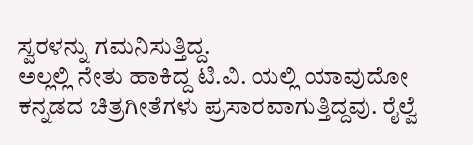ಸ್ವರಳನ್ನು ಗಮನಿಸುತ್ತಿದ್ದ.
ಅಲ್ಲಲ್ಲಿ ನೇತು ಹಾಕಿದ್ದ ಟಿ.ವಿ. ಯಲ್ಲಿ ಯಾವುದೋ ಕನ್ನಡದ ಚಿತ್ರಗೀತೆಗಳು ಪ್ರಸಾರವಾಗುತ್ತಿದ್ದವು. ರೈಲ್ವೆ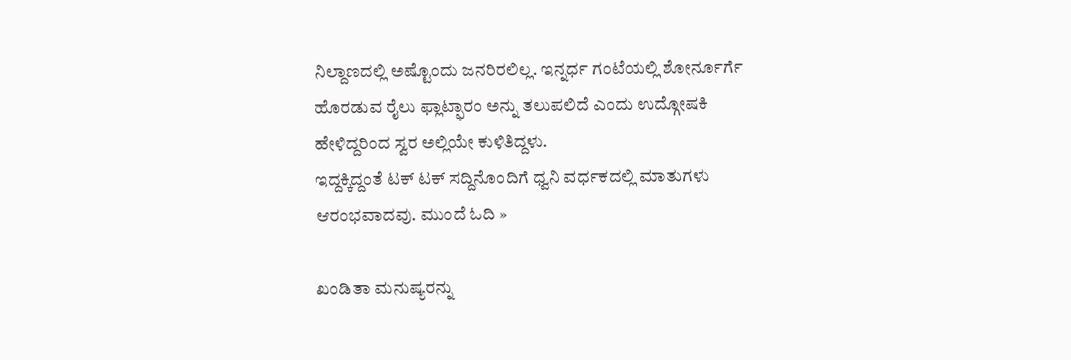ನಿಲ್ದಾಣದಲ್ಲಿ ಅಷ್ಟೊಂದು ಜನರಿರಲಿಲ್ಲ. ಇನ್ನರ್ಧ ಗಂಟೆಯಲ್ಲಿ ಶೋರ್ನೂರ್ಗೆ ಹೊರಡುವ ರೈಲು ಫ್ಲಾಟ್ಫಾರಂ ಅನ್ನು ತಲುಪಲಿದೆ ಎಂದು ಉದ್ಗೋಷಕಿ ಹೇಳಿದ್ದರಿಂದ ಸ್ವರ ಅಲ್ಲಿಯೇ ಕುಳಿತಿದ್ದಳು.
ಇದ್ದಕ್ಕಿದ್ದಂತೆ ಟಕ್ ಟಕ್ ಸದ್ದಿನೊಂದಿಗೆ ಧ್ವನಿ ವರ್ಧಕದಲ್ಲಿ ಮಾತುಗಳು ಆರಂಭವಾದವು. ಮುಂದೆ ಓದಿ »

ಖಂಡಿತಾ ಮನುಷ್ಯರನ್ನು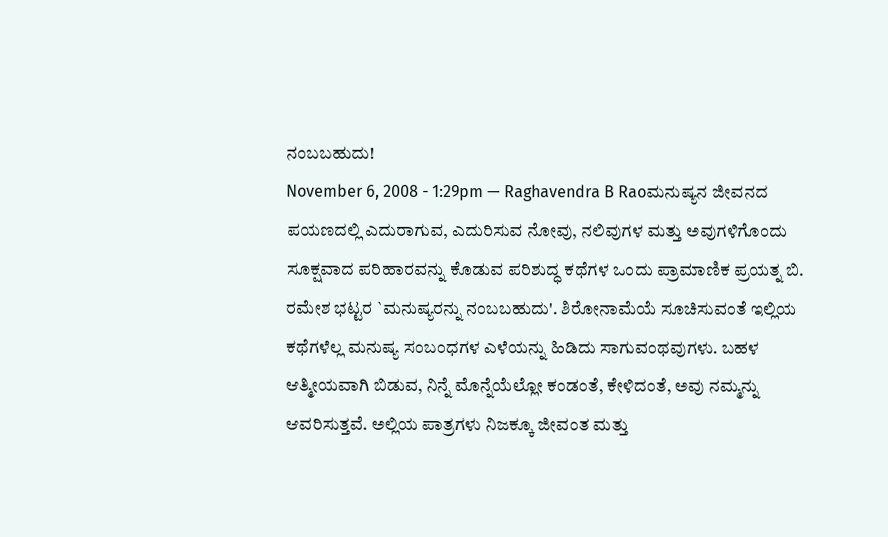ನಂಬಬಹುದು!
November 6, 2008 - 1:29pm — Raghavendra B Raoಮನುಷ್ಯನ ಜೀವನದ ಪಯಣದಲ್ಲಿ ಎದುರಾಗುವ, ಎದುರಿಸುವ ನೋವು, ನಲಿವುಗಳ ಮತ್ತು ಅವುಗಳಿಗೊಂದು ಸೂಕ್ಷವಾದ ಪರಿಹಾರವನ್ನು ಕೊಡುವ ಪರಿಶುದ್ಧ ಕಥೆಗಳ ಒಂದು ಪ್ರಾಮಾಣಿಕ ಪ್ರಯತ್ನ ಬಿ. ರಮೇಶ ಭಟ್ಟರ `ಮನುಷ್ಯರನ್ನು ನಂಬಬಹುದು'. ಶಿರೋನಾಮೆಯೆ ಸೂಚಿಸುವಂತೆ ಇಲ್ಲಿಯ ಕಥೆಗಳೆಲ್ಲ ಮನುಷ್ಯ ಸಂಬಂಧಗಳ ಎಳೆಯನ್ನು ಹಿಡಿದು ಸಾಗುವಂಥವುಗಳು. ಬಹಳ ಆತ್ಮೀಯವಾಗಿ ಬಿಡುವ, ನಿನ್ನೆ ಮೊನ್ನೆಯೆಲ್ಲೋ ಕಂಡಂತೆ, ಕೇಳಿದಂತೆ, ಅವು ನಮ್ಮನ್ನು ಆವರಿಸುತ್ತವೆ. ಅಲ್ಲಿಯ ಪಾತ್ರಗಳು ನಿಜಕ್ಕೂ ಜೀವಂತ ಮತ್ತು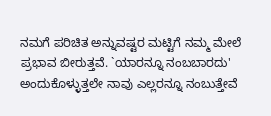ನಮಗೆ ಪರಿಚಿತ ಅನ್ನುವಷ್ಟರ ಮಟ್ಟಿಗೆ ನಮ್ಮ ಮೇಲೆ ಪ್ರಭಾವ ಬೀರುತ್ತವೆ. `ಯಾರನ್ನೂ ನಂಬಬಾರದು' ಅಂದುಕೊಳ್ಳುತ್ತಲೇ ನಾವು ಎಲ್ಲರನ್ನೂ ನಂಬುತ್ತೇವೆ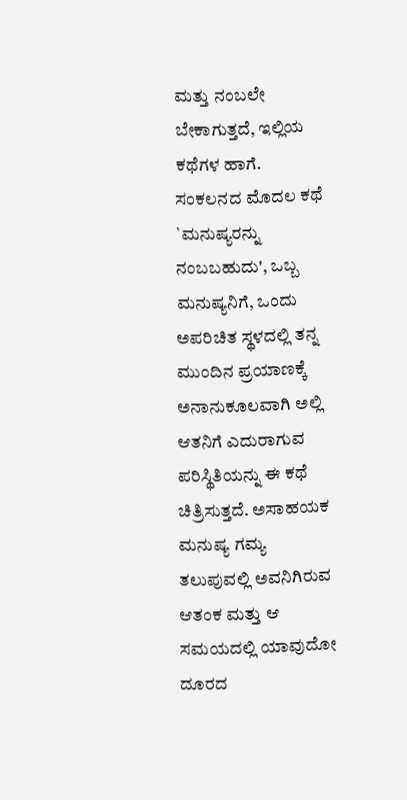ಮತ್ತು ನಂಬಲೇ ಬೇಕಾಗುತ್ತದೆ, ಇಲ್ಲಿಯ ಕಥೆಗಳ ಹಾಗೆ.
ಸಂಕಲನದ ಮೊದಲ ಕಥೆ `ಮನುಷ್ಯರನ್ನು ನಂಬಬಹುದು', ಒಬ್ಬ ಮನುಷ್ಯನಿಗೆ, ಒಂದು ಅಪರಿಚಿತ ಸ್ಥಳದಲ್ಲಿ ತನ್ನ ಮುಂದಿನ ಪ್ರಯಾಣಕ್ಕೆ ಅನಾನುಕೂಲವಾಗಿ ಅಲ್ಲಿ ಆತನಿಗೆ ಎದುರಾಗುವ ಪರಿಸ್ಥಿತಿಯನ್ನು ಈ ಕಥೆ ಚಿತ್ರಿಸುತ್ತದೆ. ಅಸಾಹಯಕ ಮನುಷ್ಯ ಗಮ್ಯ ತಲುಪುವಲ್ಲಿ ಅವನಿಗಿರುವ ಆತಂಕ ಮತ್ತು ಆ ಸಮಯದಲ್ಲಿ ಯಾವುದೋ ದೂರದ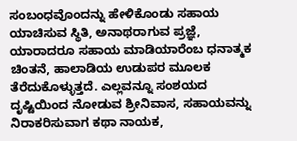ಸಂಬಂಧವೊಂದನ್ನು ಹೇಳಿಕೊಂಡು ಸಹಾಯ ಯಾಚಿಸುವ ಸ್ಥಿತಿ, ಅನಾಥರಾಗುವ ಪ್ರಜ್ಞೆ, ಯಾರಾದರೂ ಸಹಾಯ ಮಾಡಿಯಾರೆಂಬ ಧನಾತ್ಮಕ ಚಿಂತನೆ, ಹಾಲಾಡಿಯ ಉಡುಪರ ಮೂಲಕ ತೆರೆದುಕೊಳ್ಳುತ್ತದೆ. ಎಲ್ಲವನ್ನೂ ಸಂಶಯದ ದೃಷ್ಟಿಯಿಂದ ನೋಡುವ ಶ್ರೀನಿವಾಸ, ಸಹಾಯವನ್ನು ನಿರಾಕರಿಸುವಾಗ ಕಥಾ ನಾಯಕ,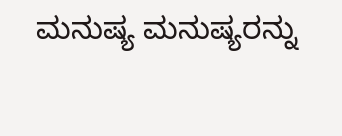ಮನುಷ್ಯ ಮನುಷ್ಯರನ್ನು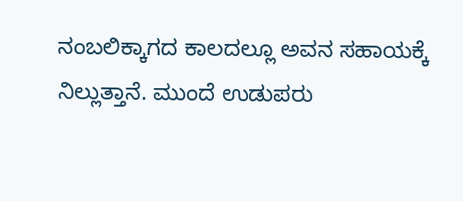ನಂಬಲಿಕ್ಕಾಗದ ಕಾಲದಲ್ಲೂ ಅವನ ಸಹಾಯಕ್ಕೆ ನಿಲ್ಲುತ್ತಾನೆ. ಮುಂದೆ ಉಡುಪರು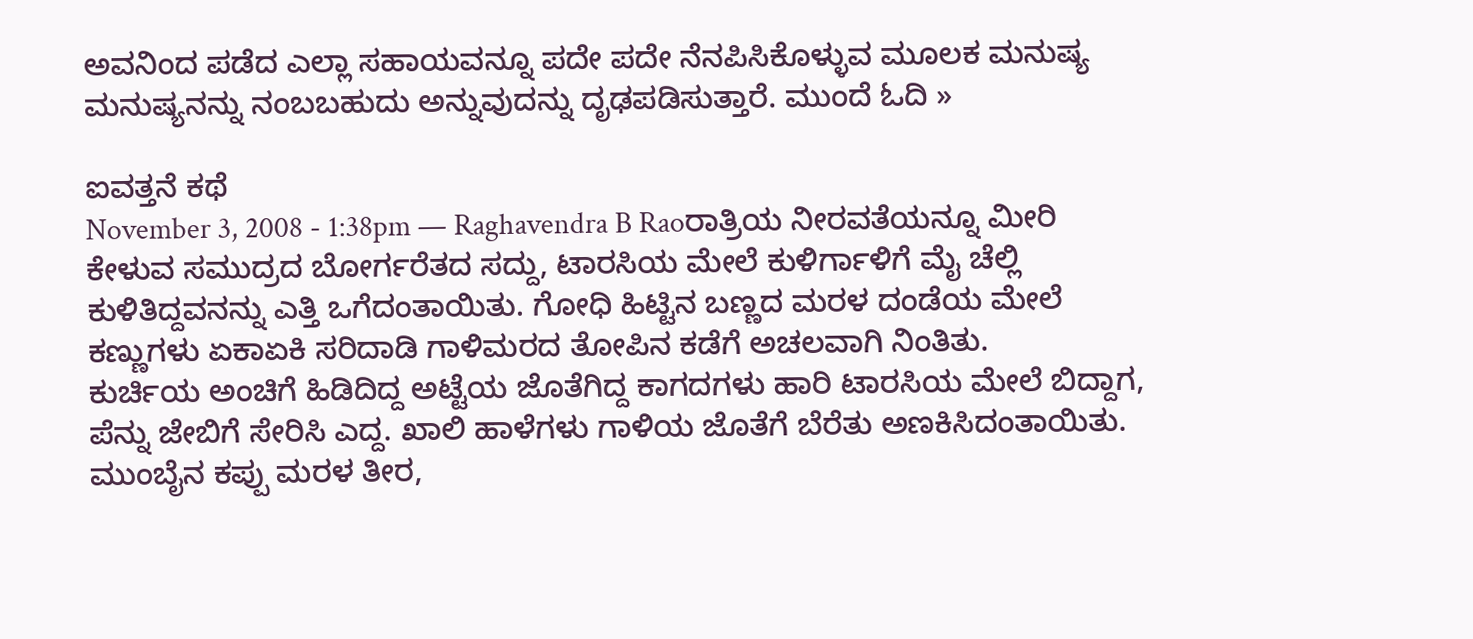ಅವನಿಂದ ಪಡೆದ ಎಲ್ಲಾ ಸಹಾಯವನ್ನೂ ಪದೇ ಪದೇ ನೆನಪಿಸಿಕೊಳ್ಳುವ ಮೂಲಕ ಮನುಷ್ಯ ಮನುಷ್ಯನನ್ನು ನಂಬಬಹುದು ಅನ್ನುವುದನ್ನು ದೃಢಪಡಿಸುತ್ತಾರೆ. ಮುಂದೆ ಓದಿ »

ಐವತ್ತನೆ ಕಥೆ
November 3, 2008 - 1:38pm — Raghavendra B Raoರಾತ್ರಿಯ ನೀರವತೆಯನ್ನೂ ಮೀರಿ ಕೇಳುವ ಸಮುದ್ರದ ಬೋರ್ಗರೆತದ ಸದ್ದು, ಟಾರಸಿಯ ಮೇಲೆ ಕುಳಿರ್ಗಾಳಿಗೆ ಮೈ ಚೆಲ್ಲಿ ಕುಳಿತಿದ್ದವನನ್ನು ಎತ್ತಿ ಒಗೆದಂತಾಯಿತು. ಗೋಧಿ ಹಿಟ್ಟಿನ ಬಣ್ಣದ ಮರಳ ದಂಡೆಯ ಮೇಲೆ ಕಣ್ಣುಗಳು ಏಕಾಏಕಿ ಸರಿದಾಡಿ ಗಾಳಿಮರದ ತೋಪಿನ ಕಡೆಗೆ ಅಚಲವಾಗಿ ನಿಂತಿತು.
ಕುರ್ಚಿಯ ಅಂಚಿಗೆ ಹಿಡಿದಿದ್ದ ಅಟ್ಟೆಯ ಜೊತೆಗಿದ್ದ ಕಾಗದಗಳು ಹಾರಿ ಟಾರಸಿಯ ಮೇಲೆ ಬಿದ್ದಾಗ, ಪೆನ್ನು ಜೇಬಿಗೆ ಸೇರಿಸಿ ಎದ್ದ. ಖಾಲಿ ಹಾಳೆಗಳು ಗಾಳಿಯ ಜೊತೆಗೆ ಬೆರೆತು ಅಣಕಿಸಿದಂತಾಯಿತು.
ಮುಂಬೈನ ಕಪ್ಪು ಮರಳ ತೀರ,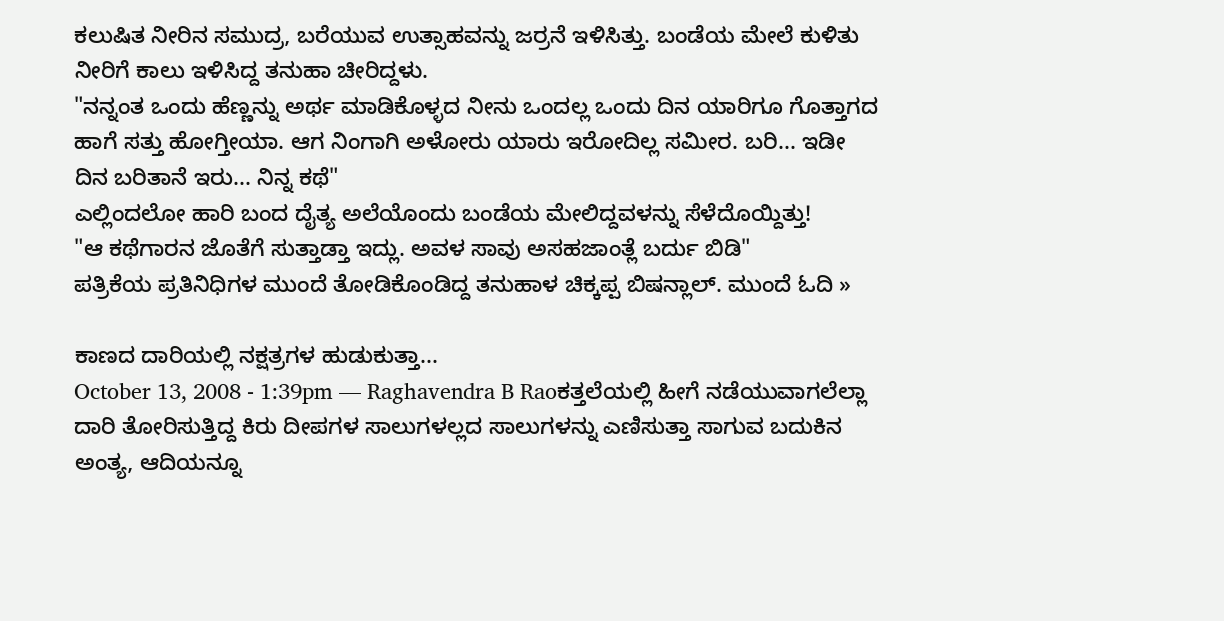ಕಲುಷಿತ ನೀರಿನ ಸಮುದ್ರ, ಬರೆಯುವ ಉತ್ಸಾಹವನ್ನು ಜರ್ರನೆ ಇಳಿಸಿತ್ತು. ಬಂಡೆಯ ಮೇಲೆ ಕುಳಿತು ನೀರಿಗೆ ಕಾಲು ಇಳಿಸಿದ್ದ ತನುಹಾ ಚೀರಿದ್ದಳು.
"ನನ್ನಂತ ಒಂದು ಹೆಣ್ಣನ್ನು ಅರ್ಥ ಮಾಡಿಕೊಳ್ಳದ ನೀನು ಒಂದಲ್ಲ ಒಂದು ದಿನ ಯಾರಿಗೂ ಗೊತ್ತಾಗದ ಹಾಗೆ ಸತ್ತು ಹೋಗ್ತೀಯಾ. ಆಗ ನಿಂಗಾಗಿ ಅಳೋರು ಯಾರು ಇರೋದಿಲ್ಲ ಸಮೀರ. ಬರಿ... ಇಡೀ ದಿನ ಬರಿತಾನೆ ಇರು... ನಿನ್ನ ಕಥೆ"
ಎಲ್ಲಿಂದಲೋ ಹಾರಿ ಬಂದ ದೈತ್ಯ ಅಲೆಯೊಂದು ಬಂಡೆಯ ಮೇಲಿದ್ದವಳನ್ನು ಸೆಳೆದೊಯ್ದಿತ್ತು!
"ಆ ಕಥೆಗಾರನ ಜೊತೆಗೆ ಸುತ್ತಾಡ್ತಾ ಇದ್ಲು. ಅವಳ ಸಾವು ಅಸಹಜಾಂತ್ಲೆ ಬರ್ದು ಬಿಡಿ"
ಪತ್ರಿಕೆಯ ಪ್ರತಿನಿಧಿಗಳ ಮುಂದೆ ತೋಡಿಕೊಂಡಿದ್ದ ತನುಹಾಳ ಚಿಕ್ಕಪ್ಪ ಬಿಷನ್ಲಾಲ್. ಮುಂದೆ ಓದಿ »

ಕಾಣದ ದಾರಿಯಲ್ಲಿ ನಕ್ಷತ್ರಗಳ ಹುಡುಕುತ್ತಾ...
October 13, 2008 - 1:39pm — Raghavendra B Raoಕತ್ತಲೆಯಲ್ಲಿ ಹೀಗೆ ನಡೆಯುವಾಗಲೆಲ್ಲಾ ದಾರಿ ತೋರಿಸುತ್ತಿದ್ದ ಕಿರು ದೀಪಗಳ ಸಾಲುಗಳಲ್ಲದ ಸಾಲುಗಳನ್ನು ಎಣಿಸುತ್ತಾ ಸಾಗುವ ಬದುಕಿನ ಅಂತ್ಯ, ಆದಿಯನ್ನೂ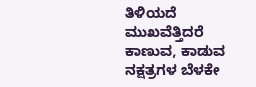ತಿಳಿಯದೆ ಮುಖವೆತ್ತಿದರೆ ಕಾಣುವ, ಕಾಡುವ ನಕ್ಷತ್ರಗಳ ಬೆಳಕೇ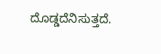ದೊಡ್ಡದೆನಿಸುತ್ತದೆ.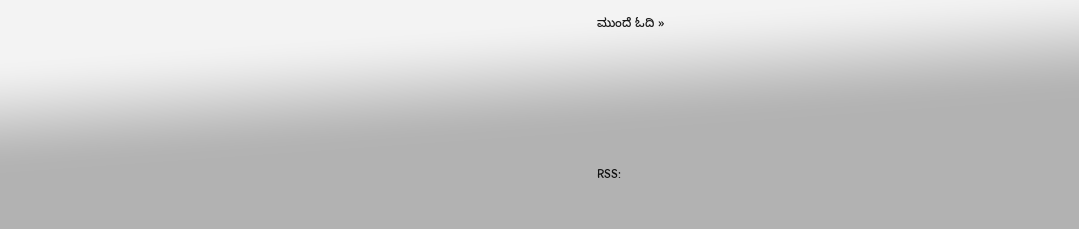ಮುಂದೆ ಓದಿ »








RSS: